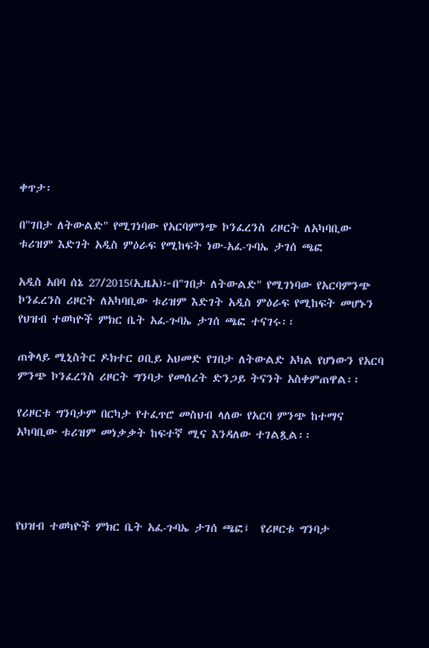ቀጥታ፡

በ"ገበታ ለትውልድ" የሚገነባው የአርባምንጭ ኮንፈረንስ ሪዞርት ለአካባቢው ቱሪዝም እድገት አዲስ ምዕራፍ የሚከፍት ነው-አፈ-ጉባኤ ታገሰ ጫፎ

አዲስ አበባ ሰኔ 27/2015(ኢዜአ)፦በ"ገበታ ለትውልድ" የሚገነባው የአርባምንጭ ኮንፈረንስ ሪዞርት ለአካባቢው ቱሪዝም እድገት አዲስ ምዕራፍ የሚከፍት መሆኑን የህዝብ ተወካዮች ምክር ቤት አፈ-ጉባኤ ታገሰ ጫፎ ተናገሩ፡፡

ጠቅላይ ሚኒስትር ዶክተር ዐቢይ አህመድ የገበታ ለትውልድ አካል የሆነውን የአርባ ምንጭ ኮንፈረንስ ሪዞርት ግንባታ የመሰረት ድንጋይ ትናንት አስቀምጠዋል፡፡

የሪዞርቱ ግንባታም በርካታ የተፈጥሮ መስህብ ላለው የአርባ ምንጭ ከተማና አካባቢው ቱሪዝም መነቃቃት ከፍተኛ ሚና እንዳለው ተገልጿል፡፡




የህዝብ ተወካዮች ምክር ቤት አፈ-ጉባኤ ታገሰ ጫፎ፤  የሪዞርቱ ግንባታ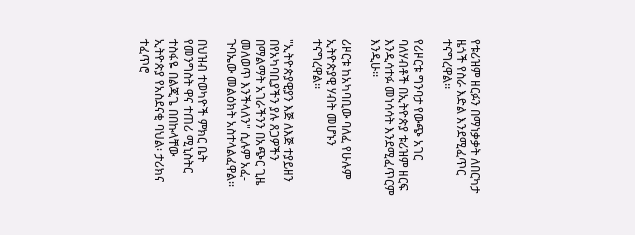የቱሪዝም ዘርፉን በማነቃቃት ለበርካታ ዜጎች የስራ እድል እንደሚፈጥር ተናግረዋል፡፡

የሪዞርቱ ግንባታ የውጭ አገር ባለሃብቶች በኢትዮጵያ ቱሪዝም ዘርፍ እንዲሳተፉ መነሳሳት እንደሚፈጥርም እንዲሁ፡፡

ሪዞርቱ ከአካባቢው ባለፈ የሁሉም ኢትዮጵያዊ ሃብት መሆኑን ተናግረዋል፡፡

"ኢትዮጵያዊያን እጅ ለእጅ ተያይዘን በየአካባቢያችን ያሉ ጸጋዎችን በማልማት አገራችንን በአጭር ጊዜ መለወጥ እንችላለን" ሲሉም አፈ-ጉባኤው መልዕክት አስተላልፈዋል፡፡

በህዝብ ተወካዮች ምክር ቤት የመንግስት ዋና ተጠሪ ሚኒስትር ተስፋዬ በልጂጌ በበኩላቸው ኢትዮጵያ የአስደናቂ ባህል፡ ታሪክና ተፈጥሮ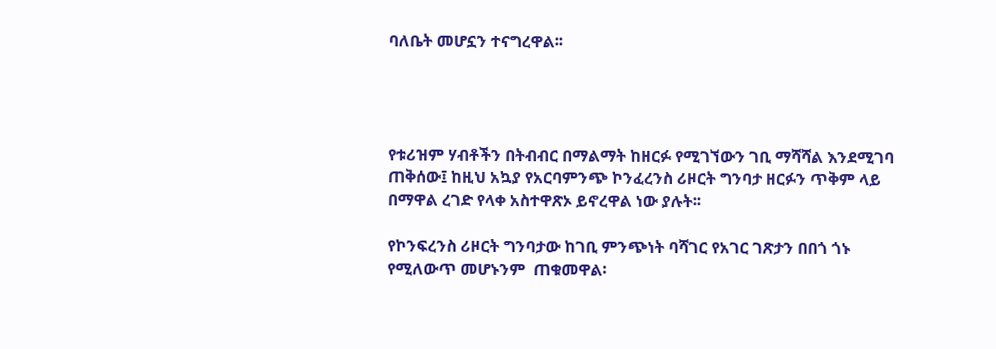ባለቤት መሆኗን ተናግረዋል፡፡




የቱሪዝም ሃብቶችን በትብብር በማልማት ከዘርፉ የሚገኘውን ገቢ ማሻሻል እንደሚገባ ጠቅሰው፤ ከዚህ አኳያ የአርባምንጭ ኮንፈረንስ ሪዞርት ግንባታ ዘርፉን ጥቅም ላይ በማዋል ረገድ የላቀ አስተዋጽኦ ይኖረዋል ነው ያሉት፡፡

የኮንፍረንስ ሪዞርት ግንባታው ከገቢ ምንጭነት ባሻገር የአገር ገጽታን በበጎ ጎኑ የሚለውጥ መሆኑንም  ጠቁመዋል፡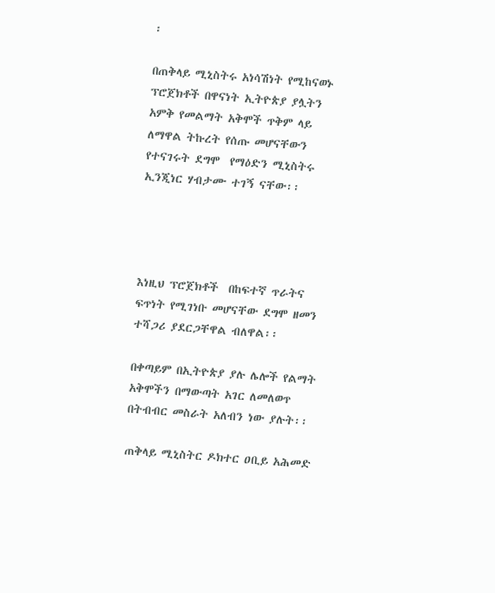፡

በጠቅላይ ሚኒስትሩ አነሳሽነት የሚከናወኑ ፕሮጀክቶች በዋናነት ኢትዮጵያ ያሏትን አምቅ የመልማት አቅሞች ጥቅም ላይ ለማዋል ትኩረት የሰጡ መሆናቸውን የተናገሩት ደግሞ  የማዕድን ሚኒስትሩ ኢንጂነር ሃብታሙ ተገኝ ናቸው፡፡




እነዚህ ፕሮጀክቶች  በከፍተኛ ጥራትና ፍጥነት የሚገነቡ መሆናቸው ደግሞ ዘመን ተሻጋሪ ያደርጋቸዋል ብለዋል፡፡

በቀጣይም በኢትዮጵያ ያሉ ሌሎች የልማት አቅሞችን በማውጣት አገር ለመለወጥ በትብብር መስራት አለብን ነው ያሉት፡፡

ጠቅላይ ሚኒስትር ዶክተር ዐቢይ አሕመድ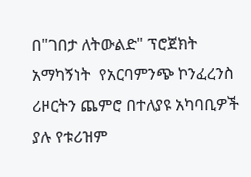በ"ገበታ ለትውልድ" ፕሮጀክት አማካኝነት  የአርባምንጭ ኮንፈረንስ ሪዞርትን ጨምሮ በተለያዩ አካባቢዎች ያሉ የቱሪዝም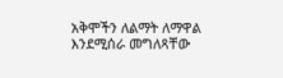አቅሞችን ለልማት ለማዋል እንደሚሰራ መግለጻቸው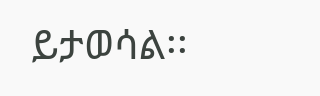ይታወሳል፡፡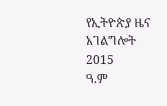የኢትዮጵያ ዜና አገልግሎት
2015
ዓ.ም